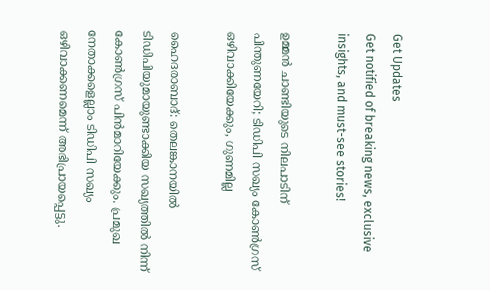Get Updates
Get notified of breaking news, exclusive insights, and must-see stories!

ഉമ്മന്‍ ചാണ്ടിയുടെ നിലപാടിന് പിന്തുണയേറി; ടിഡിപി സഖ്യം കോണ്‍ഗ്രസ് ഒഴിവാക്കിയേക്കും, ഗുണമില്ല

ഹൈദരാബാദ്: തെലങ്കാനയില്‍ ടിഡിപിയുമായുണ്ടാക്കിയ സഖ്യത്തില്‍ നിന്ന് കോണ്‍ഗ്രസ് പിന്‍മാറിയേക്കും. പ്രമുഖ നേതാക്കളെല്ലാം ടിഡിപി സഖ്യം ഒഴിവാക്കണമെന്ന് അഭിപ്രായപ്പെട്ടു.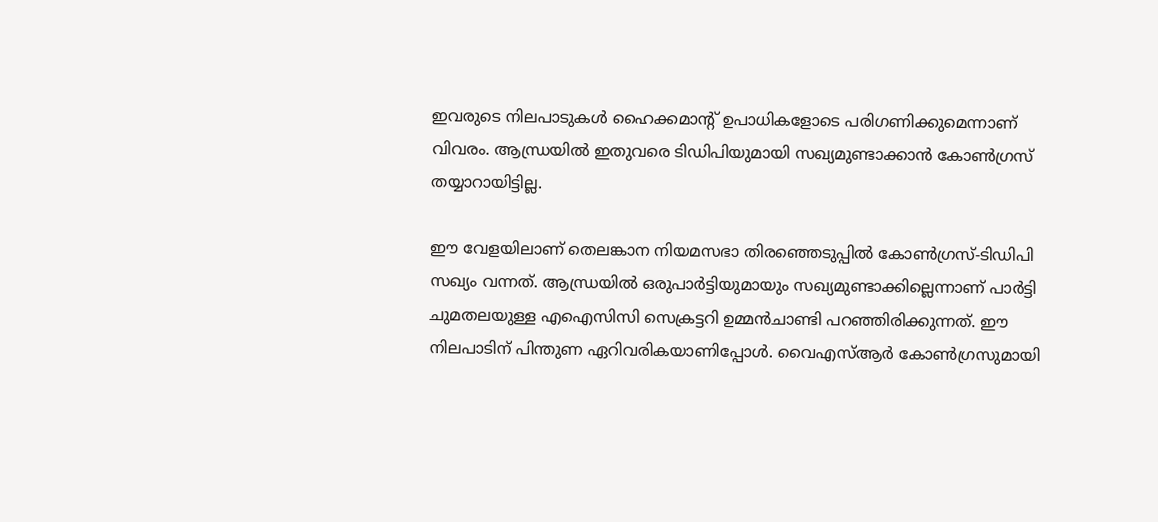ഇവരുടെ നിലപാടുകള്‍ ഹൈക്കമാന്റ് ഉപാധികളോടെ പരിഗണിക്കുമെന്നാണ് വിവരം. ആന്ധ്രയില്‍ ഇതുവരെ ടിഡിപിയുമായി സഖ്യമുണ്ടാക്കാന്‍ കോണ്‍ഗ്രസ് തയ്യാറായിട്ടില്ല.

ഈ വേളയിലാണ് തെലങ്കാന നിയമസഭാ തിരഞ്ഞെടുപ്പില്‍ കോണ്‍ഗ്രസ്-ടിഡിപി സഖ്യം വന്നത്. ആന്ധ്രയില്‍ ഒരുപാര്‍ട്ടിയുമായും സഖ്യമുണ്ടാക്കില്ലെന്നാണ് പാര്‍ട്ടി ചുമതലയുള്ള എഐസിസി സെക്രട്ടറി ഉമ്മന്‍ചാണ്ടി പറഞ്ഞിരിക്കുന്നത്. ഈ നിലപാടിന് പിന്തുണ ഏറിവരികയാണിപ്പോള്‍. വൈഎസ്ആര്‍ കോണ്‍ഗ്രസുമായി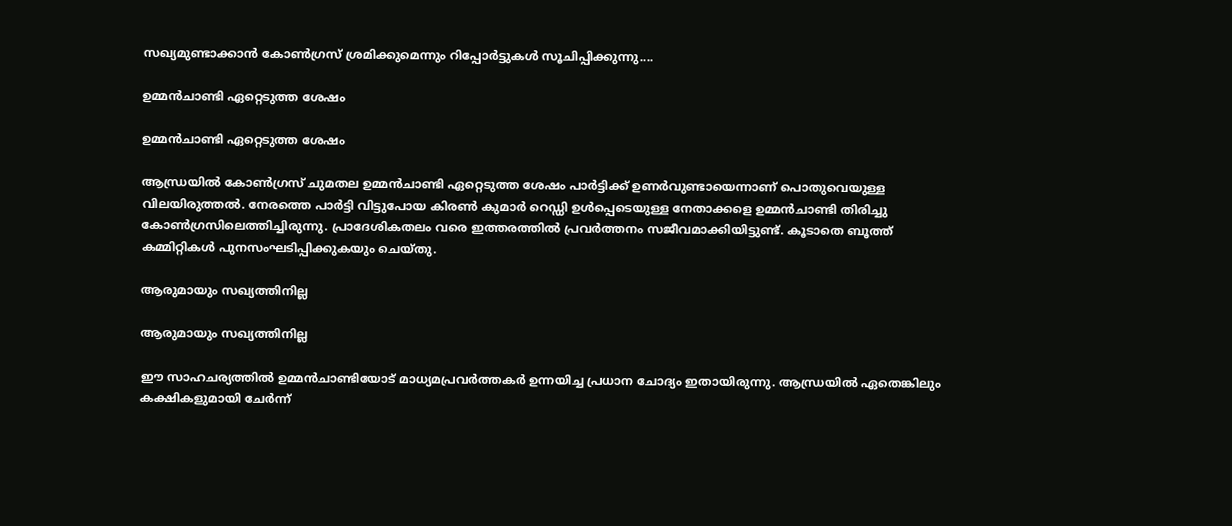സഖ്യമുണ്ടാക്കാന്‍ കോണ്‍ഗ്രസ് ശ്രമിക്കുമെന്നും റിപ്പോര്‍ട്ടുകള്‍ സൂചിപ്പിക്കുന്നു....

ഉമ്മന്‍ചാണ്ടി ഏറ്റെടുത്ത ശേഷം

ഉമ്മന്‍ചാണ്ടി ഏറ്റെടുത്ത ശേഷം

ആന്ധ്രയില്‍ കോണ്‍ഗ്രസ് ചുമതല ഉമ്മന്‍ചാണ്ടി ഏറ്റെടുത്ത ശേഷം പാര്‍ട്ടിക്ക് ഉണര്‍വുണ്ടായെന്നാണ് പൊതുവെയുള്ള വിലയിരുത്തല്‍. നേരത്തെ പാര്‍ട്ടി വിട്ടുപോയ കിരണ്‍ കുമാര്‍ റെഡ്ഡി ഉള്‍പ്പെടെയുള്ള നേതാക്കളെ ഉമ്മന്‍ചാണ്ടി തിരിച്ചു കോണ്‍ഗ്രസിലെത്തിച്ചിരുന്നു. പ്രാദേശികതലം വരെ ഇത്തരത്തില്‍ പ്രവര്‍ത്തനം സജീവമാക്കിയിട്ടുണ്ട്. കൂടാതെ ബൂത്ത് കമ്മിറ്റികള്‍ പുനസംഘടിപ്പിക്കുകയും ചെയ്തു.

ആരുമായും സഖ്യത്തിനില്ല

ആരുമായും സഖ്യത്തിനില്ല

ഈ സാഹചര്യത്തില്‍ ഉമ്മന്‍ചാണ്ടിയോട് മാധ്യമപ്രവര്‍ത്തകര്‍ ഉന്നയിച്ച പ്രധാന ചോദ്യം ഇതായിരുന്നു. ആന്ധ്രയില്‍ ഏതെങ്കിലും കക്ഷികളുമായി ചേര്‍ന്ന്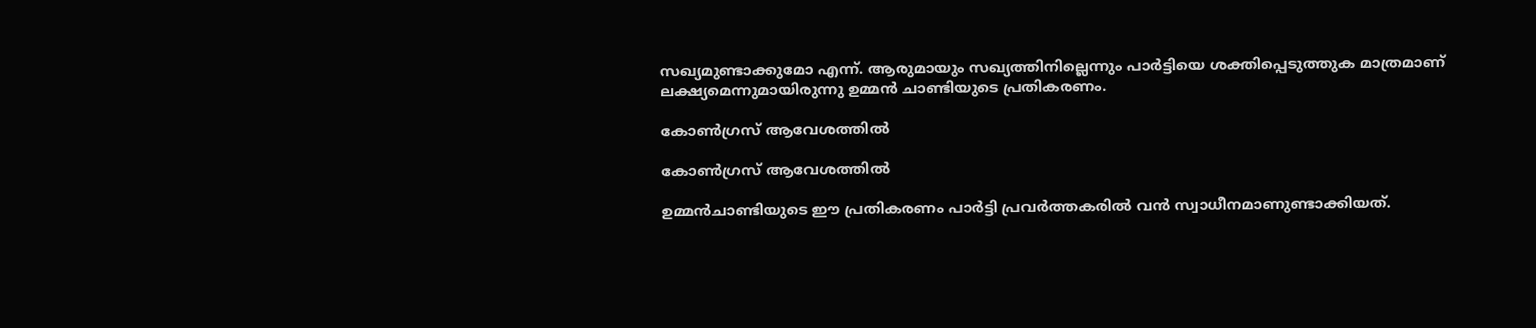സഖ്യമുണ്ടാക്കുമോ എന്ന്. ആരുമായും സഖ്യത്തിനില്ലെന്നും പാര്‍ട്ടിയെ ശക്തിപ്പെടുത്തുക മാത്രമാണ് ലക്ഷ്യമെന്നുമായിരുന്നു ഉമ്മന്‍ ചാണ്ടിയുടെ പ്രതികരണം.

കോണ്‍ഗ്രസ് ആവേശത്തില്‍

കോണ്‍ഗ്രസ് ആവേശത്തില്‍

ഉമ്മന്‍ചാണ്ടിയുടെ ഈ പ്രതികരണം പാര്‍ട്ടി പ്രവര്‍ത്തകരില്‍ വന്‍ സ്വാധീനമാണുണ്ടാക്കിയത്.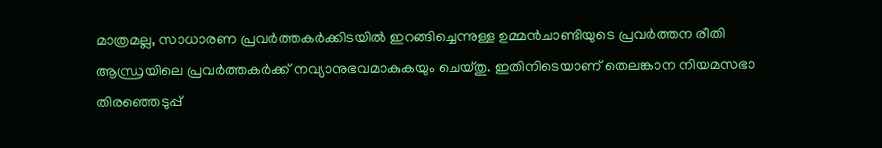മാത്രമല്ല, സാധാരണ പ്രവര്‍ത്തകര്‍ക്കിടയില്‍ ഇറങ്ങിച്ചെന്നുള്ള ഉമ്മന്‍ചാണ്ടിയുടെ പ്രവര്‍ത്തന രീതി ആന്ധ്രയിലെ പ്രവര്‍ത്തകര്‍ക്ക് നവ്യാനുഭവമാകുകയും ചെയ്തു. ഇതിനിടെയാണ് തെലങ്കാന നിയമസഭാ തിരഞ്ഞെടുപ്പ്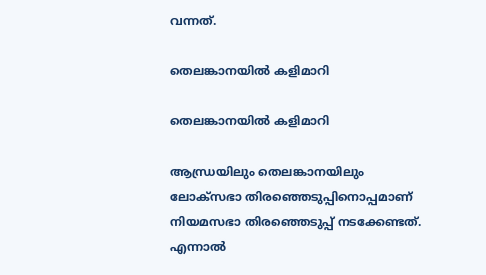വന്നത്.

തെലങ്കാനയില്‍ കളിമാറി

തെലങ്കാനയില്‍ കളിമാറി

ആന്ധ്രയിലും തെലങ്കാനയിലും ലോക്‌സഭാ തിരഞ്ഞെടുപ്പിനൊപ്പമാണ് നിയമസഭാ തിരഞ്ഞെടുപ്പ് നടക്കേണ്ടത്. എന്നാല്‍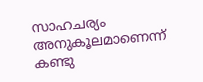സാഹചര്യം അനുകൂലമാണെന്ന് കണ്ടു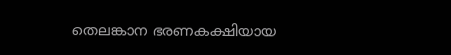തെലങ്കാന ഭരണകക്ഷിയായ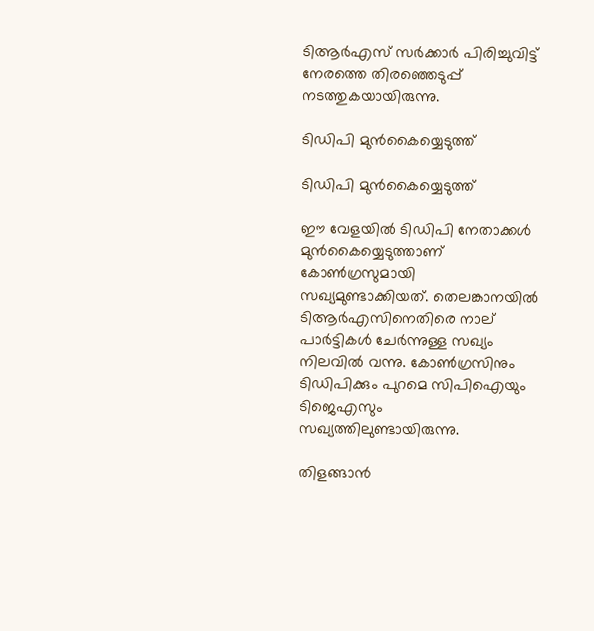ടിആര്‍എസ് സര്‍ക്കാര്‍ പിരിച്ചുവിട്ട് നേരത്തെ തിരഞ്ഞെടുപ്പ് നടത്തുകയായിരുന്നു.

ടിഡിപി മുന്‍കൈയ്യെടുത്ത്

ടിഡിപി മുന്‍കൈയ്യെടുത്ത്

ഈ വേളയില്‍ ടിഡിപി നേതാക്കള്‍ മുന്‍കൈയ്യെടുത്താണ് കോണ്‍ഗ്രസുമായി സഖ്യമുണ്ടാക്കിയത്. തെലങ്കാനയില്‍ ടിആര്‍എസിനെതിരെ നാല് പാര്‍ട്ടികള്‍ ചേര്‍ന്നുള്ള സഖ്യം നിലവില്‍ വന്നു. കോണ്‍ഗ്രസിനും ടിഡിപിക്കും പുറമെ സിപിഐയും ടിജെഎസും സഖ്യത്തിലുണ്ടായിരുന്നു.

തിളങ്ങാന്‍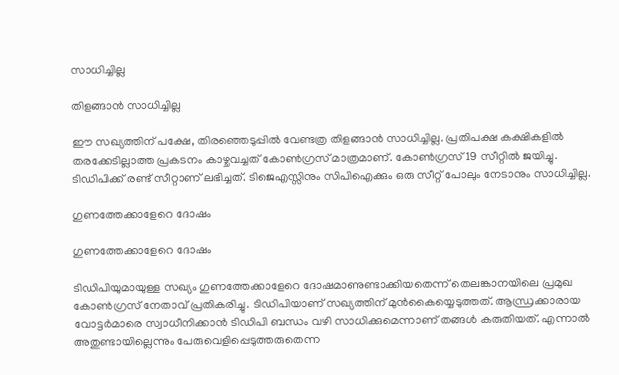സാധിച്ചില്ല

തിളങ്ങാന്‍ സാധിച്ചില്ല

ഈ സഖ്യത്തിന് പക്ഷേ, തിരഞ്ഞെടുപ്പില്‍ വേണ്ടത്ര തിളങ്ങാന്‍ സാധിച്ചില്ല. പ്രതിപക്ഷ കക്ഷികളില്‍ തരക്കേടില്ലാത്ത പ്രകടനം കാഴ്ചവച്ചത് കോണ്‍ഗ്രസ് മാത്രമാണ്. കോണ്‍ഗ്രസ് 19 സീറ്റില്‍ ജയിച്ചു. ടിഡിപിക്ക് രണ്ട് സീറ്റാണ് ലഭിച്ചത്. ടിജെഎസ്സിനും സിപിഐക്കും ഒരു സീറ്റ് പോലും നേടാനും സാധിച്ചില്ല.

ഗുണത്തേക്കാളേറെ ദോഷം

ഗുണത്തേക്കാളേറെ ദോഷം

ടിഡിപിയുമായുള്ള സഖ്യം ഗുണത്തേക്കാളേറെ ദോഷമാണുണ്ടാക്കിയതെന്ന് തെലങ്കാനയിലെ പ്രമുഖ കോണ്‍ഗ്രസ് നേതാവ് പ്രതികരിച്ചു. ടിഡിപിയാണ് സഖ്യത്തിന് മുന്‍കൈയ്യെടുത്തത്. ആന്ധ്രക്കാരായ വോട്ടര്‍മാരെ സ്വാധീനിക്കാന്‍ ടിഡിപി ബന്ധം വഴി സാധിക്കുമെന്നാണ് തങ്ങള്‍ കരുതിയത്. എന്നാല്‍ അതുണ്ടായില്ലെന്നും പേരുവെളിപ്പെടുത്തരുതെന്ന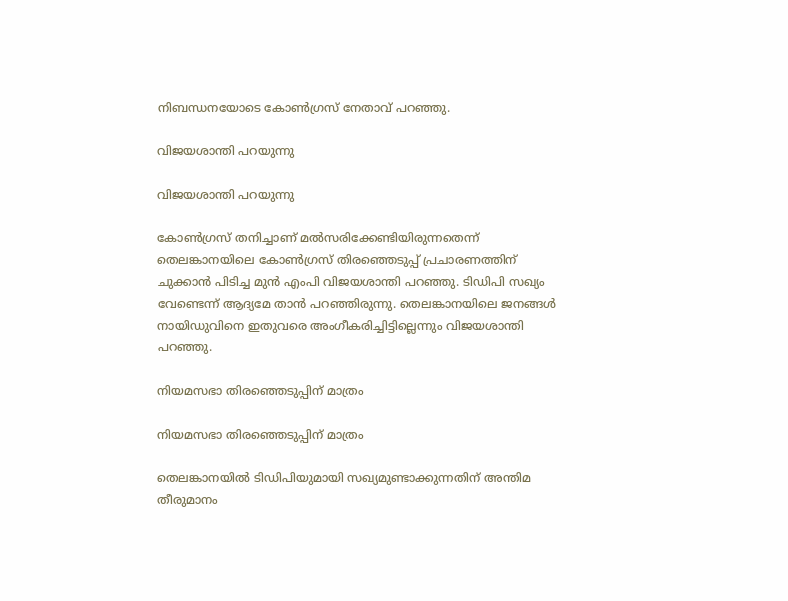നിബന്ധനയോടെ കോണ്‍ഗ്രസ് നേതാവ് പറഞ്ഞു.

വിജയശാന്തി പറയുന്നു

വിജയശാന്തി പറയുന്നു

കോണ്‍ഗ്രസ് തനിച്ചാണ് മല്‍സരിക്കേണ്ടിയിരുന്നതെന്ന് തെലങ്കാനയിലെ കോണ്‍ഗ്രസ് തിരഞ്ഞെടുപ്പ് പ്രചാരണത്തിന് ചുക്കാന്‍ പിടിച്ച മുന്‍ എംപി വിജയശാന്തി പറഞ്ഞു. ടിഡിപി സഖ്യം വേണ്ടെന്ന് ആദ്യമേ താന്‍ പറഞ്ഞിരുന്നു. തെലങ്കാനയിലെ ജനങ്ങള്‍ നായിഡുവിനെ ഇതുവരെ അംഗീകരിച്ചിട്ടില്ലെന്നും വിജയശാന്തി പറഞ്ഞു.

നിയമസഭാ തിരഞ്ഞെടുപ്പിന് മാത്രം

നിയമസഭാ തിരഞ്ഞെടുപ്പിന് മാത്രം

തെലങ്കാനയില്‍ ടിഡിപിയുമായി സഖ്യമുണ്ടാക്കുന്നതിന് അന്തിമ തീരുമാനം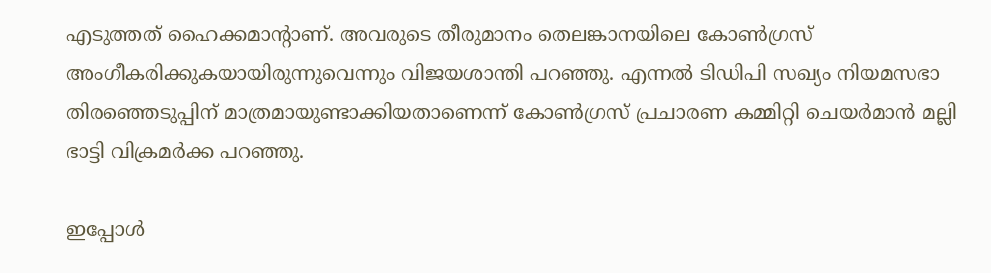എടുത്തത് ഹൈക്കമാന്റാണ്. അവരുടെ തീരുമാനം തെലങ്കാനയിലെ കോണ്‍ഗ്രസ് അംഗീകരിക്കുകയായിരുന്നുവെന്നും വിജയശാന്തി പറഞ്ഞു. എന്നല്‍ ടിഡിപി സഖ്യം നിയമസഭാ തിരഞ്ഞെടുപ്പിന് മാത്രമായുണ്ടാക്കിയതാണെന്ന് കോണ്‍ഗ്രസ് പ്രചാരണ കമ്മിറ്റി ചെയര്‍മാന്‍ മല്ലി ഭാട്ടി വിക്രമര്‍ക്ക പറഞ്ഞു.

ഇപ്പോള്‍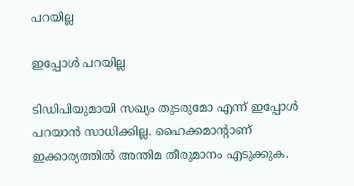പറയില്ല

ഇപ്പോള്‍ പറയില്ല

ടിഡിപിയുമായി സഖ്യം തുടരുമോ എന്ന് ഇപ്പോള്‍ പറയാന്‍ സാധിക്കില്ല. ഹൈക്കമാന്റാണ് ഇക്കാര്യത്തില്‍ അന്തിമ തീരുമാനം എടുക്കുക.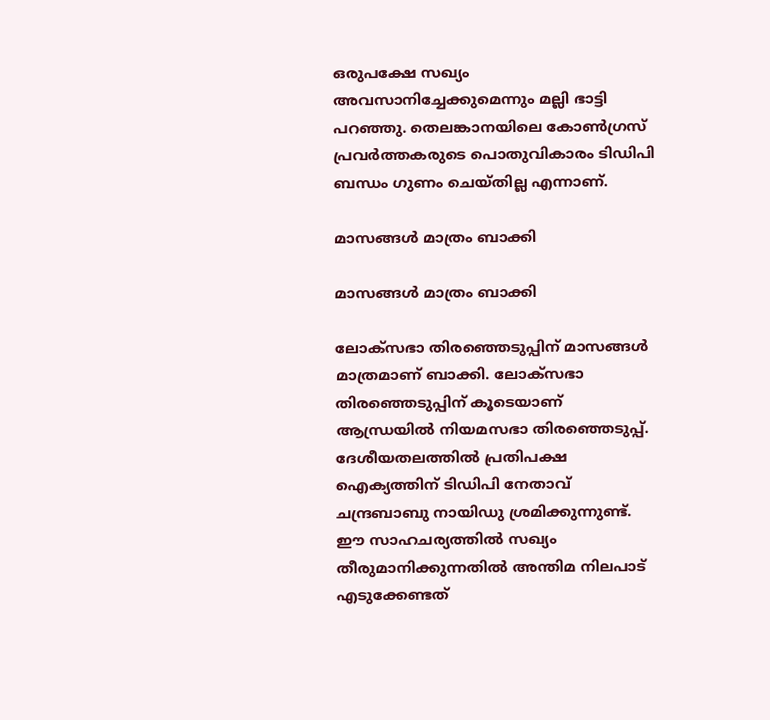ഒരുപക്ഷേ സഖ്യം അവസാനിച്ചേക്കുമെന്നും മല്ലി ഭാട്ടി പറഞ്ഞു. തെലങ്കാനയിലെ കോണ്‍ഗ്രസ് പ്രവര്‍ത്തകരുടെ പൊതുവികാരം ടിഡിപി ബന്ധം ഗുണം ചെയ്തില്ല എന്നാണ്.

മാസങ്ങള്‍ മാത്രം ബാക്കി

മാസങ്ങള്‍ മാത്രം ബാക്കി

ലോക്‌സഭാ തിരഞ്ഞെടുപ്പിന് മാസങ്ങള്‍ മാത്രമാണ് ബാക്കി. ലോക്‌സഭാ തിരഞ്ഞെടുപ്പിന് കൂടെയാണ് ആന്ധ്രയില്‍ നിയമസഭാ തിരഞ്ഞെടുപ്പ്. ദേശീയതലത്തില്‍ പ്രതിപക്ഷ ഐക്യത്തിന് ടിഡിപി നേതാവ് ചന്ദ്രബാബു നായിഡു ശ്രമിക്കുന്നുണ്ട്. ഈ സാഹചര്യത്തില്‍ സഖ്യം തീരുമാനിക്കുന്നതില്‍ അന്തിമ നിലപാട് എടുക്കേണ്ടത്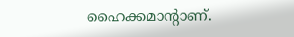ഹൈക്കമാന്റാണ്.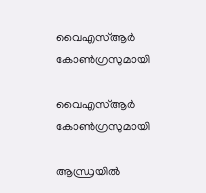വൈഎസ്ആര്‍ കോണ്‍ഗ്രസുമായി

വൈഎസ്ആര്‍ കോണ്‍ഗ്രസുമായി

ആന്ധ്രയില്‍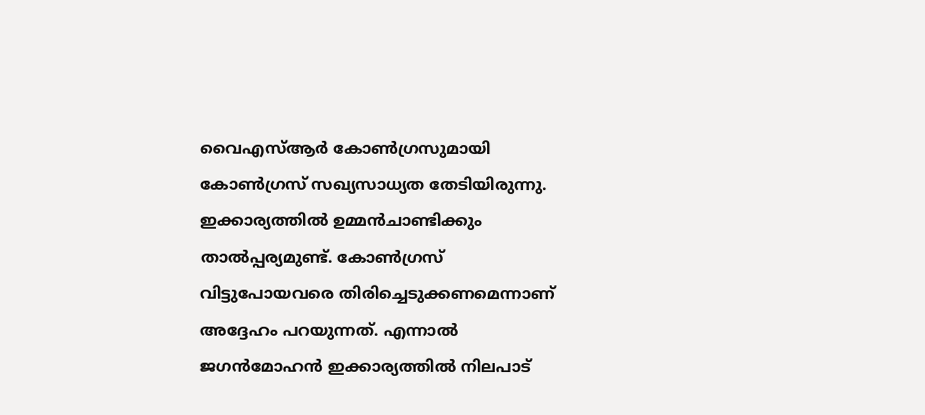വൈഎസ്ആര്‍ കോണ്‍ഗ്രസുമായി കോണ്‍ഗ്രസ് സഖ്യസാധ്യത തേടിയിരുന്നു. ഇക്കാര്യത്തില്‍ ഉമ്മന്‍ചാണ്ടിക്കും താല്‍പ്പര്യമുണ്ട്. കോണ്‍ഗ്രസ് വിട്ടുപോയവരെ തിരിച്ചെടുക്കണമെന്നാണ് അദ്ദേഹം പറയുന്നത്. എന്നാല്‍ ജഗന്‍മോഹന്‍ ഇക്കാര്യത്തില്‍ നിലപാട്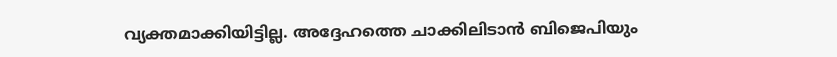വ്യക്തമാക്കിയിട്ടില്ല. അദ്ദേഹത്തെ ചാക്കിലിടാന്‍ ബിജെപിയും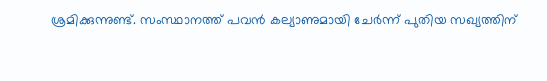ശ്രമിക്കുന്നുണ്ട്. സംസ്ഥാനത്ത് പവന്‍ കല്യാണുമായി ചേര്‍ന്ന് പുതിയ സഖ്യത്തിന്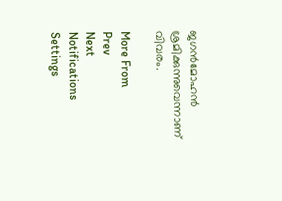ജഗന്‍മോഹന്‍ ശ്രമിക്കുന്നുവെന്നാണ് വിവരം.

More From
Prev
Next
Notifications
Settings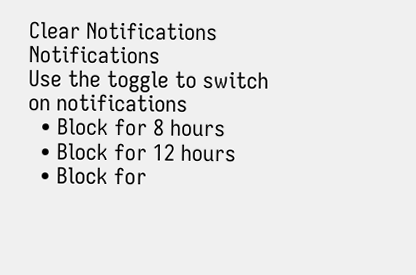Clear Notifications
Notifications
Use the toggle to switch on notifications
  • Block for 8 hours
  • Block for 12 hours
  • Block for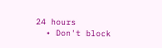24 hours
  • Don't block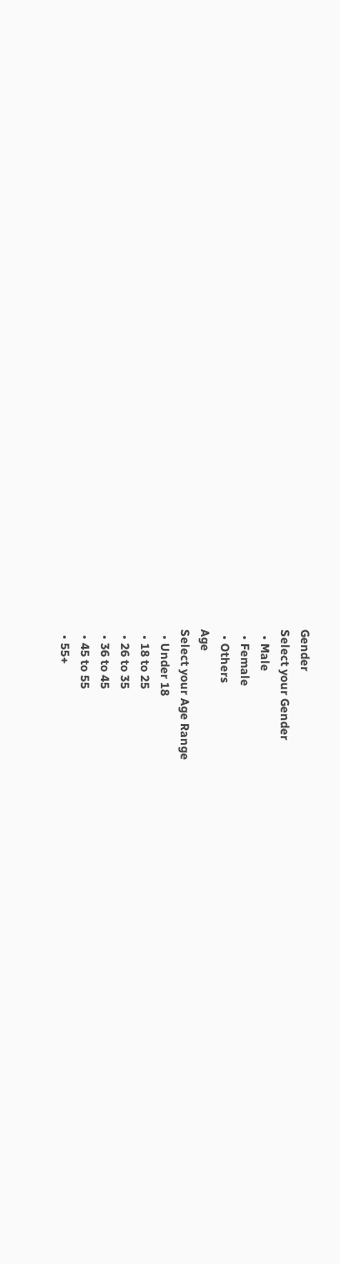Gender
Select your Gender
  • Male
  • Female
  • Others
Age
Select your Age Range
  • Under 18
  • 18 to 25
  • 26 to 35
  • 36 to 45
  • 45 to 55
  • 55+